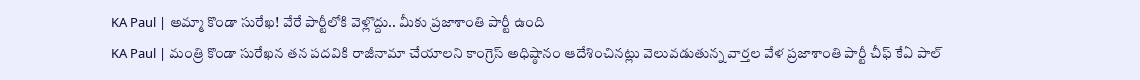KA Paul | అమ్మా కొండా సురేఖ! వేరే పార్టీలోకి వెళ్లొద్దు.. మీకు ప్రజాశాంతి పార్టీ ఉంది
KA Paul | మంత్రి కొండా సురేఖన తన పదవికి రాజీనామా చేయాలని కాంగ్రెస్ అధిష్ఠానం ఆదేశించినట్లు వెలువడుతున్న వార్తల వేళ ప్రజాశాంతి పార్టీ చీఫ్ కేఏ పాల్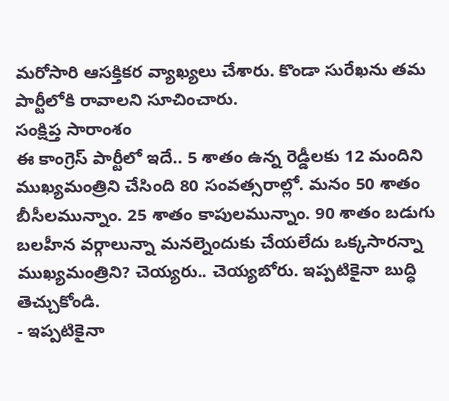మరోసారి ఆసక్తికర వ్యాఖ్యలు చేశారు. కొండా సురేఖను తమ పార్టీలోకి రావాలని సూచించారు.
సంక్షిప్త సారాంశం
ఈ కాంగ్రెస్ పార్టీలో ఇదే.. 5 శాతం ఉన్న రెడ్డీలకు 12 మందిని ముఖ్యమంత్రిని చేసింది 80 సంవత్సరాల్లో. మనం 50 శాతం బీసీలమున్నాం. 25 శాతం కాపులమున్నాం. 90 శాతం బడుగు బలహీన వర్గాలున్నా మనల్నెందుకు చేయలేదు ఒక్కసారన్నా ముఖ్యమంత్రిని? చెయ్యరు.. చెయ్యబోరు. ఇప్పటికైనా బుద్ధి తెచ్చుకోండి.
- ఇప్పటికైనా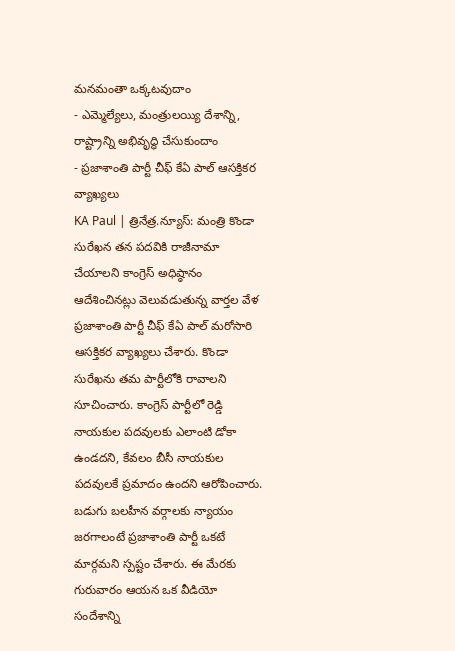మనమంతా ఒక్కటవుదాం
- ఎమ్మెల్యేలు, మంత్రులయ్యి దేశాన్ని, రాష్ట్రాన్ని అభివృద్ధి చేసుకుందాం
- ప్రజాశాంతి పార్టీ చీఫ్ కేఏ పాల్ ఆసక్తికర వ్యాఖ్యలు
KA Paul | త్రినేత్ర.న్యూస్: మంత్రి కొండా సురేఖన తన పదవికి రాజీనామా చేయాలని కాంగ్రెస్ అధిష్ఠానం ఆదేశించినట్లు వెలువడుతున్న వార్తల వేళ ప్రజాశాంతి పార్టీ చీఫ్ కేఏ పాల్ మరోసారి ఆసక్తికర వ్యాఖ్యలు చేశారు. కొండా సురేఖను తమ పార్టీలోకి రావాలని సూచించారు. కాంగ్రెస్ పార్టీలో రెడ్డి నాయకుల పదవులకు ఎలాంటి డోకా ఉండదని, కేవలం బీసీ నాయకుల పదవులకే ప్రమాదం ఉందని ఆరోపించారు. బడుగు బలహీన వర్గాలకు న్యాయం జరగాలంటే ప్రజాశాంతి పార్టీ ఒకటే మార్గమని స్పష్టం చేశారు. ఈ మేరకు గురువారం ఆయన ఒక వీడియో సందేశాన్ని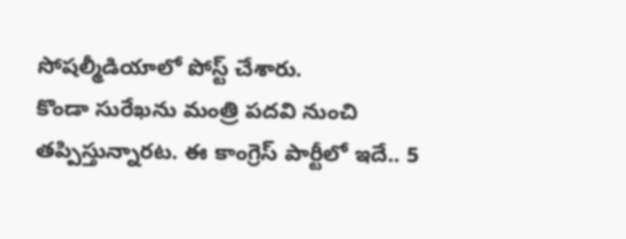సోషల్మీడియాలో పోస్ట్ చేశారు.
కొండా సురేఖను మంత్రి పదవి నుంచి తప్పిస్తున్నారట. ఈ కాంగ్రెస్ పార్టీలో ఇదే.. 5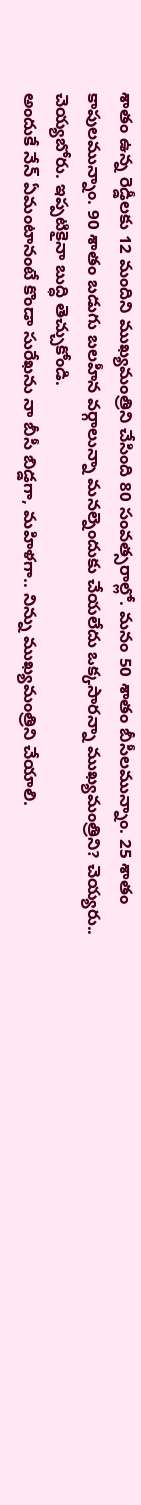శాతం ఉన్న రెడ్డీలకు 12 మందిని ముఖ్యమంత్రిని చేసింది 80 సంవత్సరాల్లో. మనం 50 శాతం బీసీలమున్నాం. 25 శాతం కాపులమున్నాం. 90 శాతం బడుగు బలహీన వర్గాలున్నా మనల్నెందుకు చేయలేదు ఒక్కసారన్నా ముఖ్యమంత్రిని? చెయ్యరు.. చెయ్యబోరు. ఇప్పటికైనా బుద్ధి తెచ్చుకోండి.
అందుకే నేన్ ఏమంటానంటే కొండా సురేఖను నా బీసీ బిడ్డగా, మహిళగా.. నిన్ను ముఖ్యమంత్రిని చేయాలి.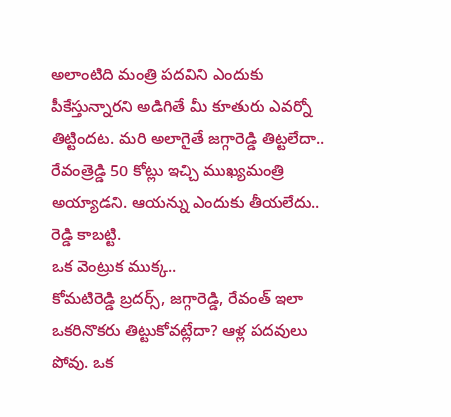అలాంటిది మంత్రి పదవిని ఎందుకు పీకేస్తున్నారని అడిగితే మీ కూతురు ఎవర్నో తిట్టిందట. మరి అలాగైతే జగ్గారెడ్డి తిట్టలేదా.. రేవంత్రెడ్డి 50 కోట్లు ఇచ్చి ముఖ్యమంత్రి అయ్యాడని. ఆయన్ను ఎందుకు తీయలేదు.. రెడ్డి కాబట్టి.
ఒక వెంట్రుక ముక్క..
కోమటిరెడ్డి బ్రదర్స్, జగ్గారెడ్డి, రేవంత్ ఇలా ఒకరినొకరు తిట్టుకోవట్లేదా? ఆళ్ల పదవులు పోవు. ఒక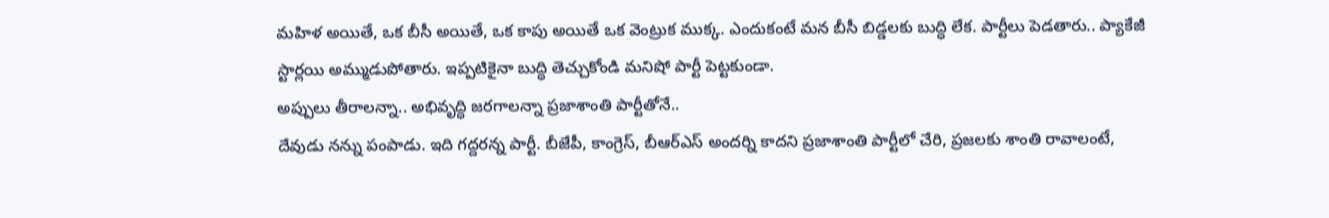మహిళ అయితే, ఒక బీసీ అయితే, ఒక కాపు అయితే ఒక వెంట్రుక ముక్క. ఎందుకంటే మన బీసీ బిడ్డలకు బుద్ధి లేక. పార్టీలు పెడతారు.. ప్యాకేజీ స్టార్లయి అమ్ముడుపోతారు. ఇప్పటికైనా బుద్ధి తెచ్చుకోండి మనిషో పార్టీ పెట్టకుండా.
అప్పులు తీరాలన్నా.. అభివృద్ధి జరగాలన్నా ప్రజాశాంతి పార్టీతోనే..
దేవుడు నన్ను పంపాడు. ఇది గద్దరన్న పార్టీ. బీజేపీ, కాంగ్రెస్, బీఆర్ఎస్ అందర్ని కాదని ప్రజాశాంతి పార్టీలో చేరి, ప్రజలకు శాంతి రావాలంటే,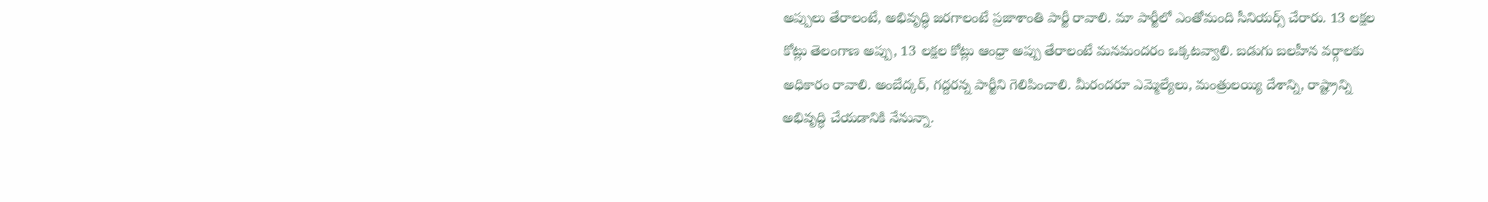అప్పులు తేరాలంటే, అభివృద్ధి జరగాలంటే ప్రజాశాంతి పార్టీ రావాలి. మా పార్టీలో ఎంతోమంది సీనియర్స్ చేరారు. 13 లక్షల కోట్లు తెలంగాణ అప్పు, 13 లక్షల కోట్లు ఆంధ్రా అప్పు తేరాలంటే మనమందరం ఒక్కటవ్వాలి. బడుగు బలహీన వర్గాలకు అధికారం రావాలి. అంబేద్కర్, గద్దరన్న పార్టీని గెలిపించాలి. మీరందరూ ఎమ్మెల్యేలు, మంత్రులయ్యి దేశాన్ని, రాష్ట్రాన్ని అభివృద్ధి చేయడానికి నేనున్నా.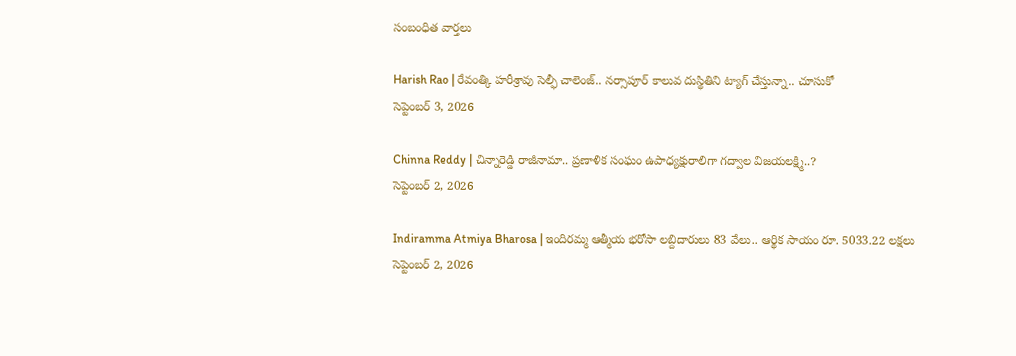సంబంధిత వార్తలు

Harish Rao | రేవంత్కి హరీశ్రావు సెల్ఫీ చాలెంజ్.. నర్సాపూర్ కాలువ దుస్థితిని ట్యాగ్ చేస్తున్నా.. చూసుకో
సెప్టెంబర్ 3, 2026

Chinna Reddy | చిన్నారెడ్డి రాజీనామా.. ప్రణాళిక సంఘం ఉపాధ్యక్షురాలిగా గద్వాల విజయలక్ష్మి..?
సెప్టెంబర్ 2, 2026

Indiramma Atmiya Bharosa | ఇందిరమ్మ ఆత్మీయ భరోసా లబ్దిదారులు 83 వేలు.. ఆర్థిక సాయం రూ. 5033.22 లక్షలు
సెప్టెంబర్ 2, 2026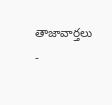తాజావార్తలు
-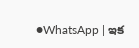●WhatsApp | ఇక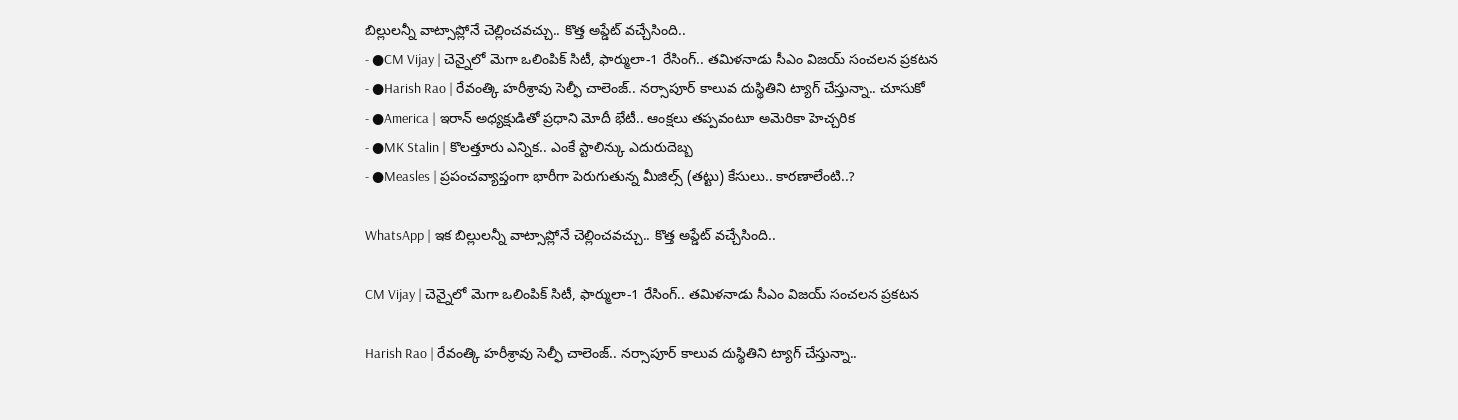బిల్లులన్నీ వాట్సాప్లోనే చెల్లించవచ్చు.. కొత్త అప్డేట్ వచ్చేసింది..
- ●CM Vijay | చెన్నైలో మెగా ఒలింపిక్ సిటీ, ఫార్ములా-1 రేసింగ్.. తమిళనాడు సీఎం విజయ్ సంచలన ప్రకటన
- ●Harish Rao | రేవంత్కి హరీశ్రావు సెల్ఫీ చాలెంజ్.. నర్సాపూర్ కాలువ దుస్థితిని ట్యాగ్ చేస్తున్నా.. చూసుకో
- ●America | ఇరాన్ అధ్యక్షుడితో ప్రధాని మోదీ భేటీ.. ఆంక్షలు తప్పవంటూ అమెరికా హెచ్చరిక
- ●MK Stalin | కొలత్తూరు ఎన్నిక.. ఎంకే స్టాలిన్కు ఎదురుదెబ్బ
- ●Measles | ప్రపంచవ్యాప్తంగా భారీగా పెరుగుతున్న మీజిల్స్ (తట్టు) కేసులు.. కారణాలేంటి..?

WhatsApp | ఇక బిల్లులన్నీ వాట్సాప్లోనే చెల్లించవచ్చు.. కొత్త అప్డేట్ వచ్చేసింది..

CM Vijay | చెన్నైలో మెగా ఒలింపిక్ సిటీ, ఫార్ములా-1 రేసింగ్.. తమిళనాడు సీఎం విజయ్ సంచలన ప్రకటన

Harish Rao | రేవంత్కి హరీశ్రావు సెల్ఫీ చాలెంజ్.. నర్సాపూర్ కాలువ దుస్థితిని ట్యాగ్ చేస్తున్నా..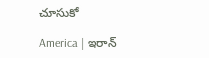చూసుకో

America | ఇరాన్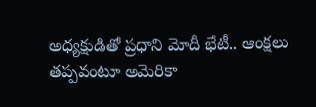అధ్యక్షుడితో ప్రధాని మోదీ భేటీ.. ఆంక్షలు తప్పవంటూ అమెరికా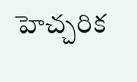హెచ్చరిక